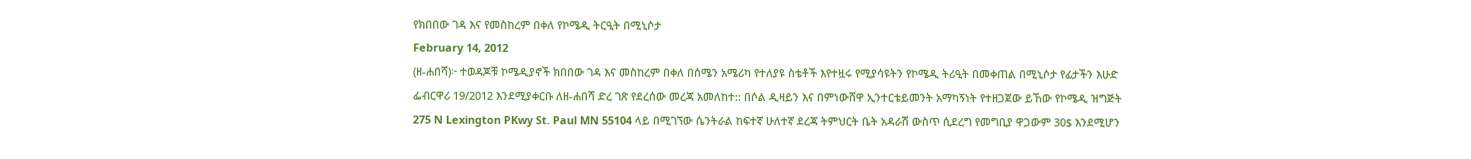የክበበው ገዳ እና የመስከረም በቀለ የኮሜዲ ትርዒት በሚኒሶታ
February 14, 2012
(ዘ-ሐበሻ)፦ ተወዳጆቹ ኮሜዲያኖች ክበበው ገዳ እና መስከረም በቀለ በሰሜን አሜሪካ የተለያዩ ስቴቶች እየተዟሩ የሚያሳዩትን የኮሜዲ ትሪዒት በመቀጠል በሚኒሶታ የፊታችን እሁድ ፌብርዋሪ 19/2012 እንደሚያቀርቡ ለዘ-ሐበሻ ድረ ገጽ የደረሰው መረጃ አመለከተ:: በሶል ዲዛይን እና በምነውሸዋ ኢንተርቴይመንት አማካኝነት የተዘጋጀው ይኸው የኮሜዲ ዝግጅት 275 N Lexington PKwy St. Paul MN 55104 ላይ በሚገኘው ሴንትራል ከፍተኛ ሁለተኛ ደረጃ ትምህርት ቤት አዳራሽ ውስጥ ሲደረግ የመግቢያ ዋጋውም 30$ እንደሚሆን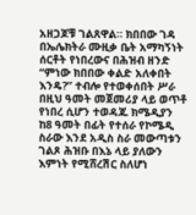አዘጋጆቹ ገልጸዋል። ክበበው ገዳ በኤሌክትራ ሙዚቃ ቤት አማካኝነት ሰርቶት የነበረውና በሕዝብ ዘንድ “ምነው ክበበው ቀልድ አለቀበት እንዴ?” ተብሎ የተወቀሰበት ሥራ በዚህ ዓመት መጀመሪያ ላይ ወጥቶ የነበረ ሲሆን ተወዳጁ ክሜዲያን ከ8 ዓመት በፊት የተሰራ የኮሜዲ ስራው እንደ አዲስ ስራ መውጣቱን ገልጾ ሕዝቡ በእኔ ላይ ያለውን እምነት የሚሸረሽር ስለሆነ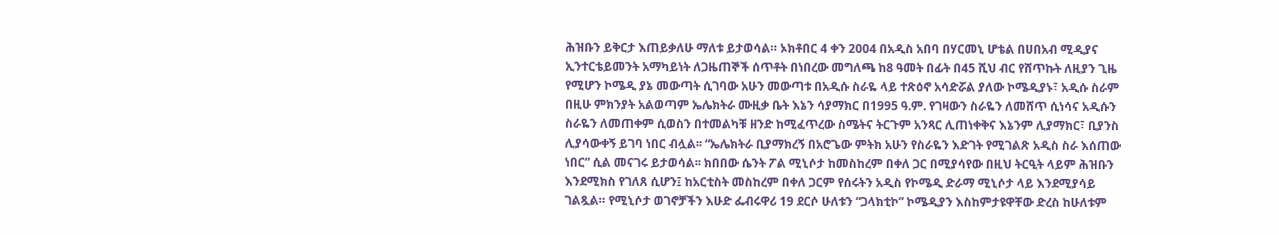ሕዝቡን ይቅርታ እጠይቃለሁ ማለቱ ይታወሳል። ኦክቶበር 4 ቀን 2004 በአዲስ አበባ በሃርመኒ ሆቴል በሀበአብ ሚዲያና ኢንተርቴይመንት አማካይነት ለጋዜጠኞች ሰጥቶት በነበረው መግለጫ ከ8 ዓመት በፊት በ45 ሺህ ብር የሸጥኩት ለዚያን ጊዜ የሚሆን ኮሜዲ ያኔ መውጣት ሲገባው አሁን መውጣቱ በአዲሱ ስራዬ ላይ ተጽዕኖ አሳድሯል ያለው ኮሜዲያኑ፣ አዲሱ ስራም በዚሁ ምክንያት አልወጣም ኤሌክትራ ሙዚቃ ቤት እኔን ሳያማክር በ1995 ዓ.ም. የገዛውን ስራዬን ለመሸጥ ሲነሳና አዲሱን ስራዬን ለመጠቀም ሲወስን በተመልካቹ ዘንድ ከሚፈጥረው ስሜትና ትርጉም አንጻር ሊጠነቀቅና እኔንም ሊያማክር፣ ቢያንስ ሊያሳውቀኝ ይገባ ነበር ብሏል፡፡ “ኤሌክትራ ቢያማክረኝ በአሮጌው ምትክ አሁን የስራዬን እድገት የሚገልጽ አዲስ ስራ እሰጠው ነበር” ሲል መናገሩ ይታወሳል፡፡ ክበበው ሴንት ፖል ሚኒሶታ ከመስከረም በቀለ ጋር በሚያሳየው በዚህ ትርዒት ላይም ሕዝቡን እንደሚክስ የገለጸ ሲሆን፤ ከአርቲስት መስከረም በቀለ ጋርም የሰሩትን አዲስ የኮሜዲ ድራማ ሚኒሶታ ላይ እንደሚያሳይ ገልጿል። የሚኒሶታ ወገኖቻችን እሁድ ፌብሩዋሪ 19 ደርሶ ሁለቱን “ጋላክቲኮ” ኮሜዲያን እስከምታዩዋቸው ድረስ ከሁለቱም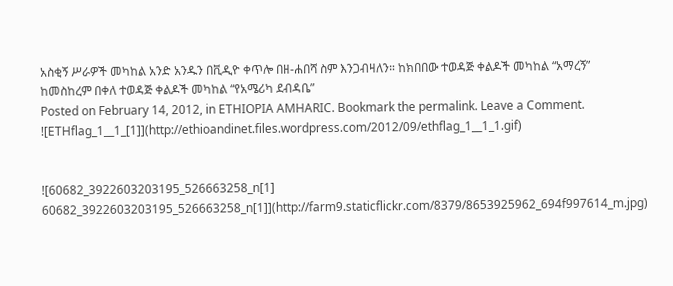አስቂኝ ሥራዎች መካከል አንድ አንዱን በቪዲዮ ቀጥሎ በዘ-ሐበሻ ስም እንጋብዛለን። ከክበበው ተወዳጅ ቀልዶች መካከል “አማረኝ”
ከመስከረም በቀለ ተወዳጅ ቀልዶች መካከል “የአሜሪካ ደብዳቤ”
Posted on February 14, 2012, in ETHIOPIA AMHARIC. Bookmark the permalink. Leave a Comment.
![ETHflag_1__1_[1]](http://ethioandinet.files.wordpress.com/2012/09/ethflag_1__1_1.gif)


![60682_3922603203195_526663258_n[1] 60682_3922603203195_526663258_n[1]](http://farm9.staticflickr.com/8379/8653925962_694f997614_m.jpg)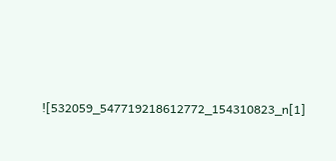![532059_547719218612772_154310823_n[1]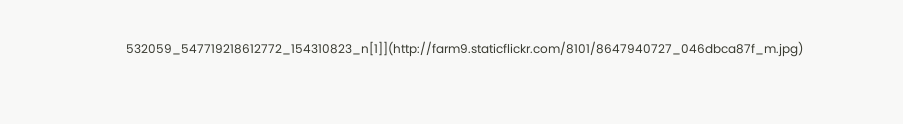532059_547719218612772_154310823_n[1]](http://farm9.staticflickr.com/8101/8647940727_046dbca87f_m.jpg)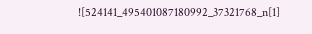![524141_495401087180992_37321768_n[1]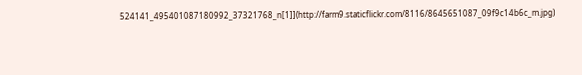524141_495401087180992_37321768_n[1]](http://farm9.staticflickr.com/8116/8645651087_09f9c14b6c_m.jpg)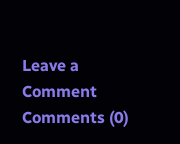Leave a Comment
Comments (0)